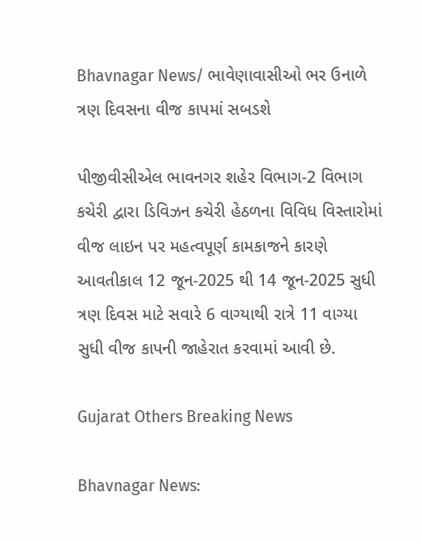Bhavnagar News/ ભાવેણાવાસીઓ ભર ઉનાળે ત્રણ દિવસના વીજ કાપમાં સબડશે

પીજીવીસીએલ ભાવનગર શહેર વિભાગ-2 વિભાગ કચેરી દ્વારા ડિવિઝન કચેરી હેઠળના વિવિધ વિસ્તારોમાં વીજ લાઇન પર મહત્વપૂર્ણ કામકાજને કારણે આવતીકાલ 12 જૂન-2025 થી 14 જૂન-2025 સુધી ત્રણ દિવસ માટે સવારે 6 વાગ્યાથી રાત્રે 11 વાગ્યા સુધી વીજ કાપની જાહેરાત કરવામાં આવી છે.

Gujarat Others Breaking News

Bhavnagar News: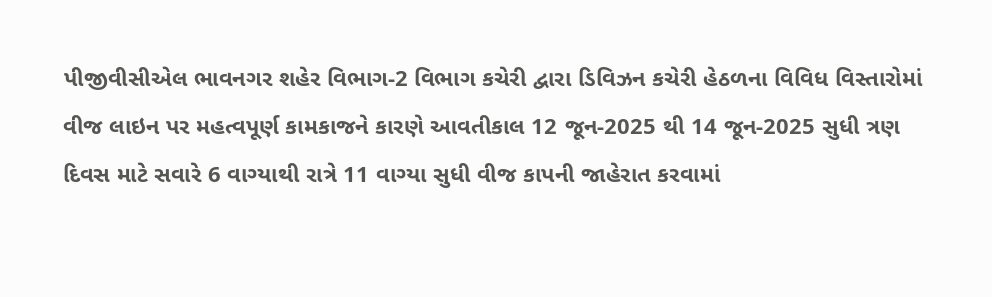પીજીવીસીએલ ભાવનગર શહેર વિભાગ-2 વિભાગ કચેરી દ્વારા ડિવિઝન કચેરી હેઠળના વિવિધ વિસ્તારોમાં વીજ લાઇન પર મહત્વપૂર્ણ કામકાજને કારણે આવતીકાલ 12 જૂન-2025 થી 14 જૂન-2025 સુધી ત્રણ દિવસ માટે સવારે 6 વાગ્યાથી રાત્રે 11 વાગ્યા સુધી વીજ કાપની જાહેરાત કરવામાં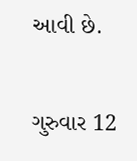આવી છે.

ગુરુવાર 12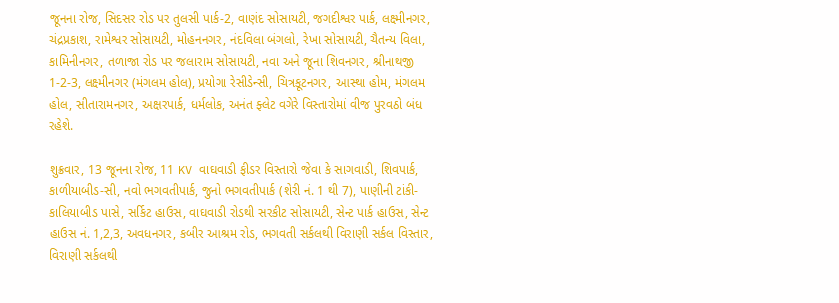જૂનના રોજ, સિદસર રોડ પર તુલસી પાર્ક-2, વાણંદ સોસાયટી, જગદીશ્વર પાર્ક, લક્ષ્મીનગર, ચંદ્રપ્રકાશ, રામેશ્વર સોસાયટી, મોહનનગર, નંદવિલા બંગલો, રેખા સોસાયટી, ચૈતન્ય વિલા, કામિનીનગર, તળાજા રોડ પર જલારામ સોસાયટી, નવા અને જૂના શિવનગર, શ્રીનાથજી 1-2-3, લક્ષ્મીનગર (મંગલમ હોલ), પ્રયોગા રેસીડેન્સી, ચિત્રકૂટનગર, આસ્થા હોમ, મંગલમ હોલ, સીતારામનગર, અક્ષરપાર્ક, ધર્મલોક, અનંત ફ્લેટ વગેરે વિસ્તારોમાં વીજ પુરવઠો બંધ રહેશે.

શુક્રવાર, 13 જૂનના રોજ, 11 KV વાઘવાડી ફીડર વિસ્તારો જેવા કે સાગવાડી, શિવપાર્ક, કાળીયાબીડ-સી, નવો ભગવતીપાર્ક, જુનો ભગવતીપાર્ક (શેરી નં. 1 થી 7), પાણીની ટાંકી-કાલિયાબીડ પાસે, સર્કિટ હાઉસ, વાઘવાડી રોડથી સરકીટ સોસાયટી, સેન્ટ પાર્ક હાઉસ, સેન્ટ હાઉસ નં. 1,2,3, અવધનગર, કબીર આશ્રમ રોડ, ભગવતી સર્કલથી વિરાણી સર્કલ વિસ્તાર, વિરાણી સર્કલથી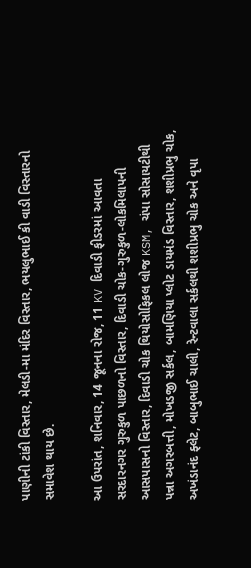પાણીની ટાંકી વિસ્તાર, મેલડી-મા મંદિર વિસ્તાર, ભયલુભાઈ કી વાડી વિસ્તારનો સમાવેશ થાય છે.

આ ઉપરાંત, શનિવાર, 14 જૂનના રોજ, 11 KV દિવાડી ફીડરમાં આવતા સરદારનગર ગુરુકુળ પાછળનો વિસ્તાર, દિવાડી ચોક-ગુરુકુળ-લોકમિલાપની આસપાસનો વિસ્તાર, દિવાડી ચોક થિયોસોફિકલ લોજ KSM, ચંપા સોસાયટીથી પન્ના અગરબત્તી, મોખડજી સર્કલ, બામણિયા પ્લોટ ડાયમંડ વિસ્તાર, શશીપ્રભુ ચોક, અખંડાનંદ ફ્લેટ, બાબુભાઈ ચાલી, રેન્ટવાલા સર્કલથી શશીપ્રભુ ચોક અને વૃપા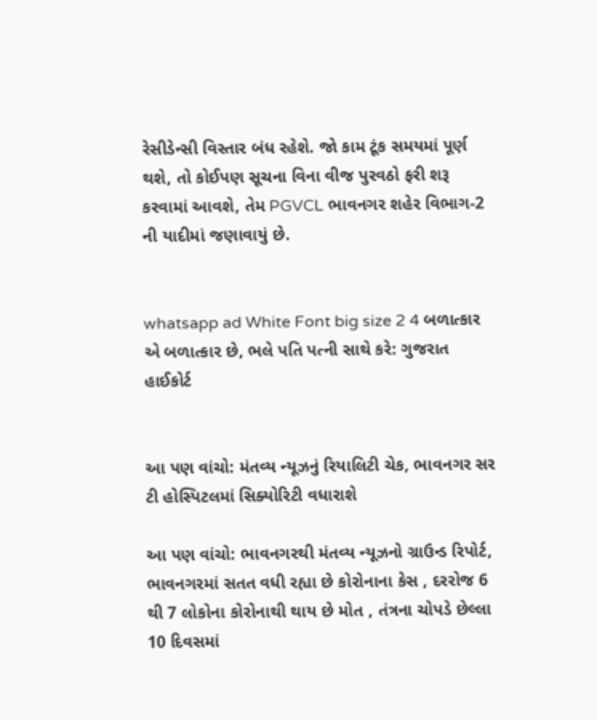રેસીડેન્સી વિસ્તાર બંધ રહેશે. જો કામ ટૂંક સમયમાં પૂર્ણ થશે, તો કોઈપણ સૂચના વિના વીજ પુરવઠો ફરી શરૂ કરવામાં આવશે, તેમ PGVCL ભાવનગર શહેર વિભાગ-2 ની યાદીમાં જણાવાયું છે.


whatsapp ad White Font big size 2 4 બળાત્કાર એ બળાત્કાર છે, ભલે પતિ પત્ની સાથે કરે: ગુજરાત હાઈકોર્ટ


આ પણ વાંચો: મંતવ્ય ન્યૂઝનું રિયાલિટી ચેક, ભાવનગર સર ટી હોસ્પિટલમાં સિક્યોરિટી વધારાશે

આ પણ વાંચો: ભાવનગરથી મંતવ્ય ન્યૂઝનો ગ્રાઉન્ડ રિપોર્ટ, ભાવનગરમાં સતત વધી રહ્યા છે કોરોનાના કેસ , દરરોજ 6 થી 7 લોકોના કોરોનાથી થાય છે મોત , તંત્રના ચોપડે છેલ્લા 10 દિવસમાં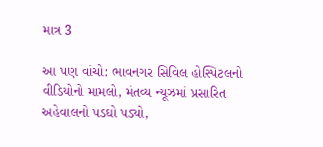માત્ર 3

આ પણ વાંચો: ભાવનગર સિવિલ હોસ્પિટલનો વીડિયોનો મામલો, મંતવ્ય ન્યૂઝમાં પ્રસારિત અહેવાલનો પડઘો પડ્યો,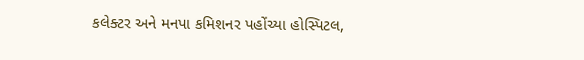કલેક્ટર અને મનપા કમિશનર પહોંચ્યા હોસ્પિટલ,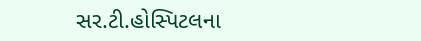સર.ટી.હોસ્પિટલના